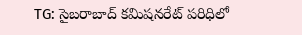TG: సైబరాబాద్ కమిషనరేట్ పరిధిలో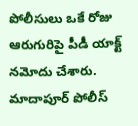పోలీసులు ఒకే రోజు ఆరుగురిపై పీడీ యాక్ట్ నమోదు చేశారు. మాదాపూర్ పోలీస్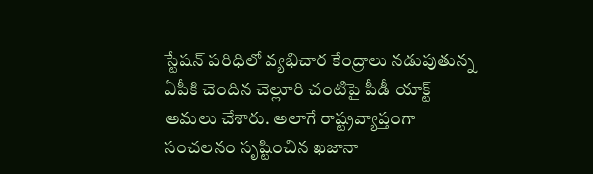స్టేషన్ పరిధిలో వ్యభిచార కేంద్రాలు నడుపుతున్న ఏపీకి చెందిన చెల్లూరి చంటిపై పీడీ యాక్ట్ అమలు చేశారు. అలాగే రాష్ట్రవ్యాప్తంగా సంచలనం సృష్టించిన ఖజానా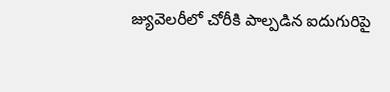జ్యువెలరీలో చోరీకి పాల్పడిన ఐదుగురిపై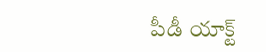పీడీ యాక్ట్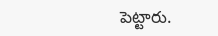పెట్టారు.